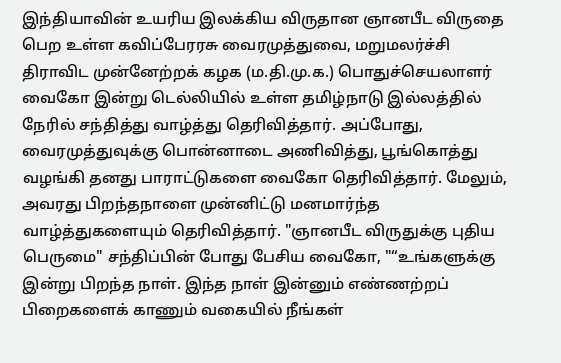இந்தியாவின் உயரிய இலக்கிய விருதான ஞானபீட விருதை பெற உள்ள கவிப்பேரரசு வைரமுத்துவை, மறுமலர்ச்சி திராவிட முன்னேற்றக் கழக (ம.தி.மு.க.) பொதுச்செயலாளர் வைகோ இன்று டெல்லியில் உள்ள தமிழ்நாடு இல்லத்தில் நேரில் சந்தித்து வாழ்த்து தெரிவித்தார். அப்போது, வைரமுத்துவுக்கு பொன்னாடை அணிவித்து, பூங்கொத்து வழங்கி தனது பாராட்டுகளை வைகோ தெரிவித்தார். மேலும், அவரது பிறந்தநாளை முன்னிட்டு மனமார்ந்த வாழ்த்துகளையும் தெரிவித்தார். "ஞானபீட விருதுக்கு புதிய பெருமை" சந்திப்பின் போது பேசிய வைகோ, "“உங்களுக்கு இன்று பிறந்த நாள். இந்த நாள் இன்னும் எண்ணற்றப் பிறைகளைக் காணும் வகையில் நீங்கள்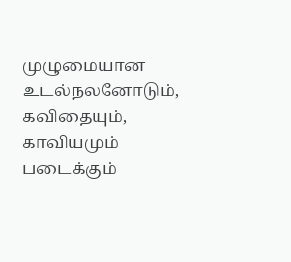முழுமையான உடல்நலனோடும், கவிதையும், காவியமும் படைக்கும்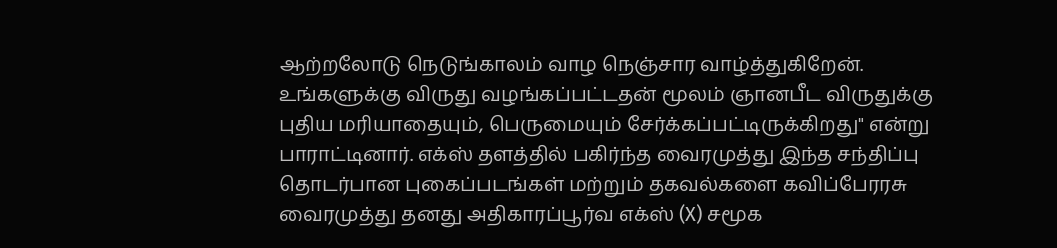ஆற்றலோடு நெடுங்காலம் வாழ நெஞ்சார வாழ்த்துகிறேன். உங்களுக்கு விருது வழங்கப்பட்டதன் மூலம் ஞானபீட விருதுக்கு புதிய மரியாதையும், பெருமையும் சேர்க்கப்பட்டிருக்கிறது" என்று பாராட்டினார். எக்ஸ் தளத்தில் பகிர்ந்த வைரமுத்து இந்த சந்திப்பு தொடர்பான புகைப்படங்கள் மற்றும் தகவல்களை கவிப்பேரரசு வைரமுத்து தனது அதிகாரப்பூர்வ எக்ஸ் (X) சமூக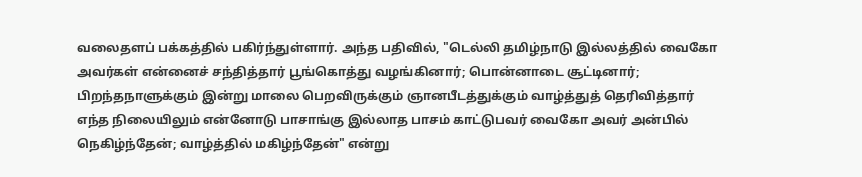வலைதளப் பக்கத்தில் பகிர்ந்துள்ளார். அந்த பதிவில், "டெல்லி தமிழ்நாடு இல்லத்தில் வைகோ அவர்கள் என்னைச் சந்தித்தார் பூங்கொத்து வழங்கினார்; பொன்னாடை சூட்டினார்; பிறந்தநாளுக்கும் இன்று மாலை பெறவிருக்கும் ஞானபீடத்துக்கும் வாழ்த்துத் தெரிவித்தார் எந்த நிலையிலும் என்னோடு பாசாங்கு இல்லாத பாசம் காட்டுபவர் வைகோ அவர் அன்பில் நெகிழ்ந்தேன்; வாழ்த்தில் மகிழ்ந்தேன்" என்று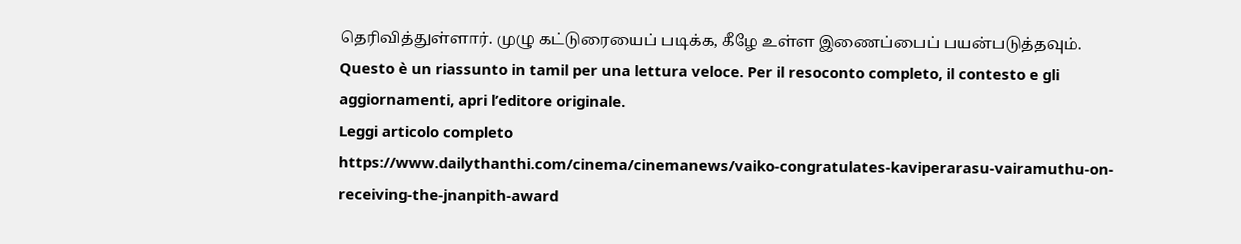தெரிவித்துள்ளார். முழு கட்டுரையைப் படிக்க, கீழே உள்ள இணைப்பைப் பயன்படுத்தவும்.
Questo è un riassunto in tamil per una lettura veloce. Per il resoconto completo, il contesto e gli aggiornamenti, apri l’editore originale.
Leggi articolo completo
https://www.dailythanthi.com/cinema/cinemanews/vaiko-congratulates-kaviperarasu-vairamuthu-on-receiving-the-jnanpith-award